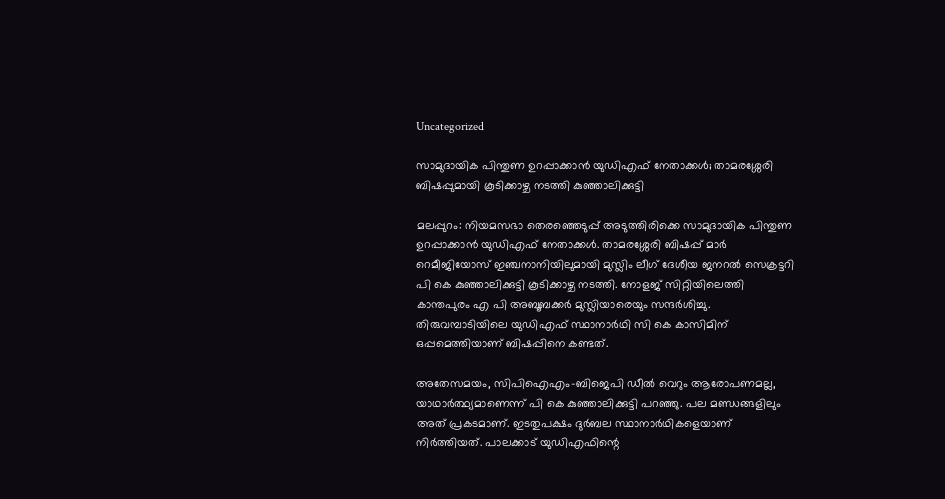Uncategorized

സാമുദായിക പിന്തുണ ഉറപ്പാക്കാൻ യുഡിഎഫ് നേതാക്കള്‍; താമരശ്ശേരി ബിഷപ്പുമായി കൂടിക്കാഴ്ച നടത്തി കുഞ്ഞാലിക്കുട്ടി

മലപ്പുറം: നിയമസഭാ തെരഞ്ഞെടുപ്പ് അടുത്തിരിക്കെ സാമുദായിക പിന്തുണ ഉറപ്പാക്കാൻ യുഡിഎഫ് നേതാക്കൾ. താമരശ്ശേരി ബിഷപ്പ് മാർ റെമീജിയോസ് ഇഞ്ചനാനിയിലുമായി മുസ്ലിം ലീഗ് ദേശീയ ജനറല്‍ സെക്രട്ടറി പി കെ കുഞ്ഞാലിക്കുട്ടി കൂടിക്കാഴ്ച നടത്തി. നോളജ് സിറ്റിയിലെത്തി കാന്തപുരം എ പി അബൂബക്കർ മുസ്ലിയാരെയും സന്ദർശിച്ചു. തിരുവമ്പാടിയിലെ യുഡിഎഫ് സ്ഥാനാർഥി സി കെ കാസിമിന് ഒപ്പമെത്തിയാണ് ബിഷപ്പിനെ കണ്ടത്.

അതേസമയം, സിപിഐഎം-ബിജെപി ഡീല്‍ വെറും ആരോപണമല്ല, യാഥാര്‍ത്ഥ്യമാണെന്ന് പി കെ കുഞ്ഞാലിക്കുട്ടി പറഞ്ഞു. പല മണ്ഡങ്ങളിലും അത് പ്രകടമാണ്. ഇടതുപക്ഷം ദുര്‍ബല സ്ഥാനാര്‍ഥികളെയാണ് നിര്‍ത്തിയത്. പാലക്കാട് യുഡിഎഫിന്റെ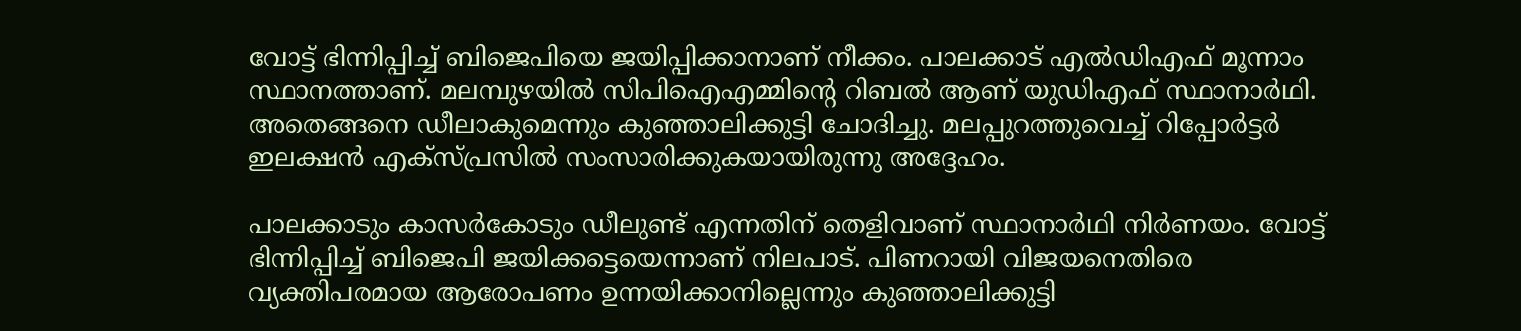വോട്ട് ഭിന്നിപ്പിച്ച് ബിജെപിയെ ജയിപ്പിക്കാനാണ് നീക്കം. പാലക്കാട് എല്‍ഡിഎഫ് മൂന്നാം സ്ഥാനത്താണ്. മലമ്പുഴയില്‍ സിപിഐഎമ്മിന്റെ റിബല്‍ ആണ് യുഡിഎഫ് സ്ഥാനാര്‍ഥി. അതെങ്ങനെ ഡീലാകുമെന്നും കുഞ്ഞാലിക്കുട്ടി ചോദിച്ചു. മലപ്പുറത്തുവെച്ച് റിപ്പോര്‍ട്ടര്‍ ഇലക്ഷന്‍ എക്‌സ്പ്രസില്‍ സംസാരിക്കുകയായിരുന്നു അദ്ദേഹം.

പാലക്കാടും കാസര്‍കോടും ഡീലുണ്ട് എന്നതിന് തെളിവാണ് സ്ഥാനാര്‍ഥി നിര്‍ണയം. വോട്ട് ഭിന്നിപ്പിച്ച് ബിജെപി ജയിക്കട്ടെയെന്നാണ് നിലപാട്. പിണറായി വിജയനെതിരെ വ്യക്തിപരമായ ആരോപണം ഉന്നയിക്കാനില്ലെന്നും കുഞ്ഞാലിക്കുട്ടി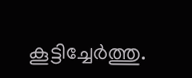കൂട്ടിച്ചേര്‍ത്തു.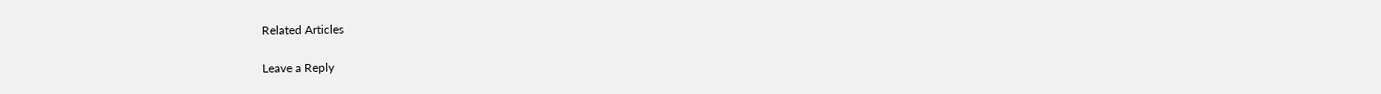Related Articles

Leave a Reply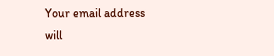Your email address will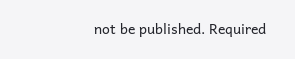not be published. Required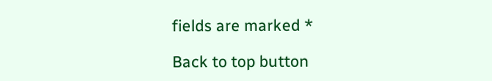fields are marked *

Back to top button